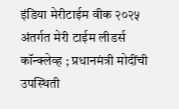इंडिया मेरीटाईम वीक २०२५ अंतर्गत मेरी टाईम लीडर्स कॉन्क्लेव्ह ; प्रधानमंत्री मोदींची उपस्थिती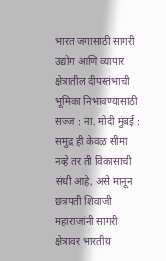भारत जगासाठी सागरी उद्योग आणि व्यापार क्षेत्रातील दीपस्तंभाची भूमिका निभावण्यासाठी सज्ज : ना. मोदी मुंबई : समुद्र ही केवळ सीमा नव्हे तर ती विकासाची संधी आहे, असे मानून छत्रपती शिवाजी महाराजांनी सागरी क्षेत्रावर भारतीय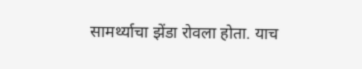सामर्थ्याचा झेंडा रोवला होता. याच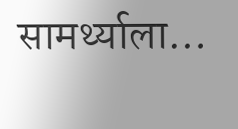सामर्थ्याला…